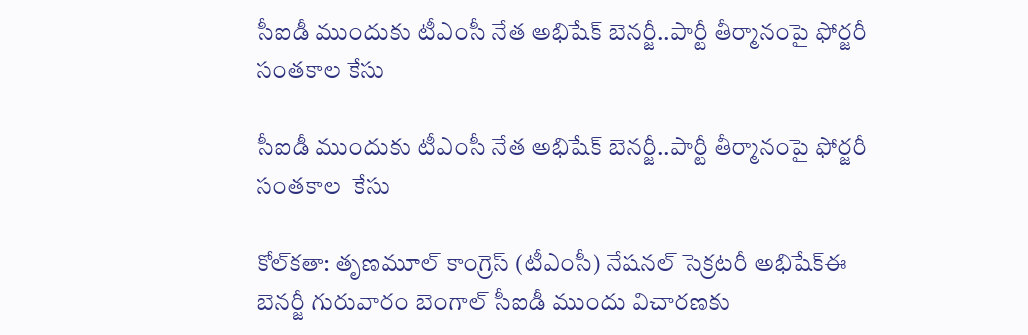సీఐడీ ముందుకు టీఎంసీ నేత అభిషేక్ బెనర్జీ..పార్టీ తీర్మానంపై ఫోర్జరీ సంతకాల కేసు

సీఐడీ ముందుకు టీఎంసీ నేత అభిషేక్ బెనర్జీ..పార్టీ తీర్మానంపై ఫోర్జరీ సంతకాల  కేసు

కోల్‌‌‌‌కతా: తృణమూల్ కాంగ్రెస్ (టీఎంసీ) నేషనల్ సెక్రటరీ అభిషేక్ఈ బెనర్జీ గురువారం బెంగాల్ సీఐడీ ముందు విచారణకు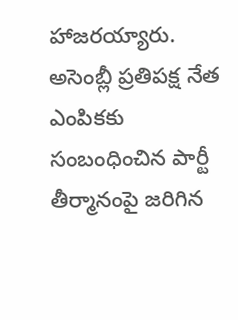హాజరయ్యారు. అసెంబ్లీ ప్రతిపక్ష నేత ఎంపికకు సంబంధించిన పార్టీ తీర్మానంపై జరిగిన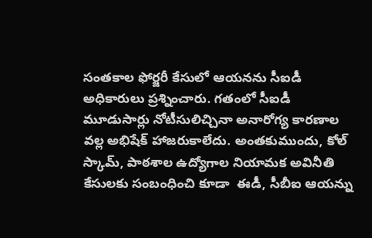సంతకాల ఫోర్జరీ కేసులో ఆయనను సీఐడీ అధికారులు ప్రశ్నించారు. గతంలో సీఐడీ మూడుసార్లు నోటీసులిచ్చినా అనారోగ్య కారణాల వల్ల అభిషేక్ హాజరుకాలేదు. అంతకుముందు, కోల్ స్కామ్, పాఠశాల ఉద్యోగాల నియామక అవినీతి కేసులకు సంబంధించి కూడా  ఈడీ, సీబీఐ ఆయన్ను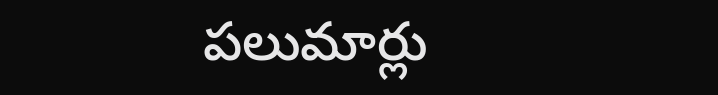పలుమార్లు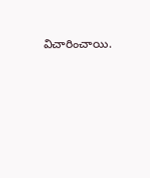విచారించాయి.